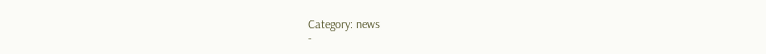Category: news
-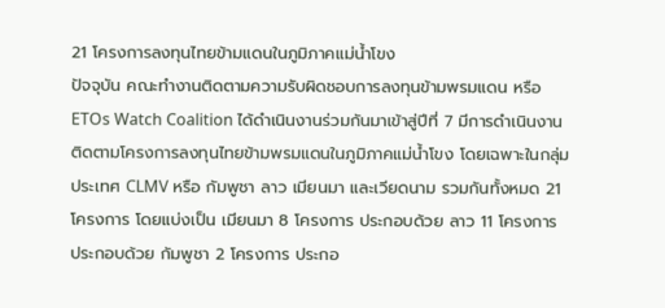21 โครงการลงทุนไทยข้ามแดนในภูมิภาคแม่น้ำโขง
ปัจจุบัน คณะทำงานติดตามความรับผิดชอบการลงทุนข้ามพรมแดน หรือ ETOs Watch Coalition ได้ดำเนินงานร่วมกันมาเข้าสู่ปีที่ 7 มีการดำเนินงานติดตามโครงการลงทุนไทยข้ามพรมแดนในภูมิภาคแม่น้ำโขง โดยเฉพาะในกลุ่มประเทศ CLMV หรือ กัมพูชา ลาว เมียนมา และเวียดนาม รวมกันทั้งหมด 21 โครงการ โดยแบ่งเป็น เมียนมา 8 โครงการ ประกอบด้วย ลาว 11 โครงการ ประกอบด้วย กัมพูชา 2 โครงการ ประกอ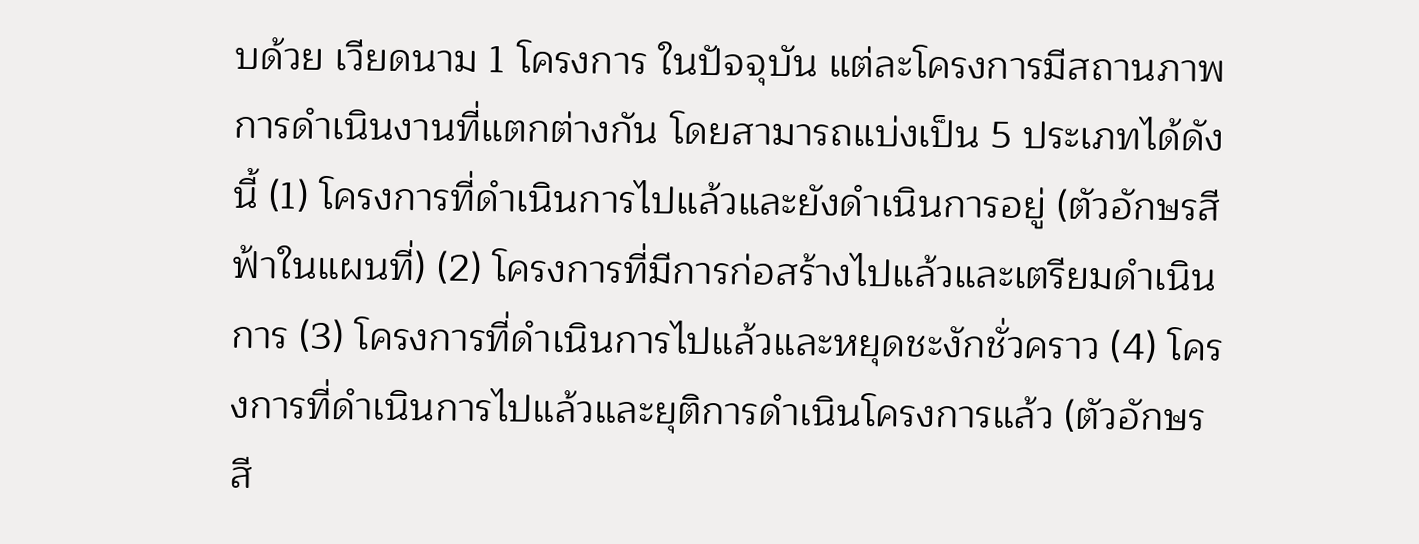บด้วย เวียดนาม 1 โครงการ ในปัจจุบัน แต่ละโครงการมีสถานภาพการดำเนินงานที่แตกต่างกัน โดยสามารถแบ่งเป็น 5 ประเภทได้ดังนี้ (1) โครงการที่ดำเนินการไปแล้วและยังดำเนินการอยู่ (ตัวอักษรสีฟ้าในแผนที่) (2) โครงการที่มีการก่อสร้างไปแล้วและเตรียมดำเนินการ (3) โครงการที่ดำเนินการไปแล้วและหยุดชะงักชั่วคราว (4) โครงการที่ดำเนินการไปแล้วและยุติการดำเนินโครงการแล้ว (ตัวอักษรสี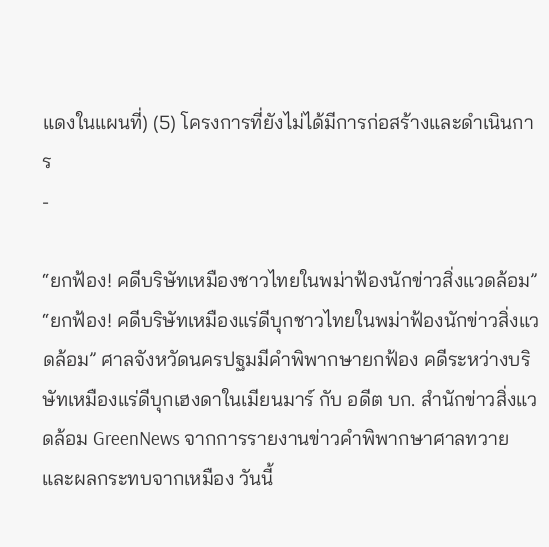แดงในแผนที่) (5) โครงการที่ยังไม่ได้มีการก่อสร้างและดำเนินการ
-

“ยกฟ้อง! คดีบริษัทเหมืองชาวไทยในพม่าฟ้องนักข่าวสิ่งแวดล้อม”
“ยกฟ้อง! คดีบริษัทเหมืองแร่ดีบุกชาวไทยในพม่าฟ้องนักข่าวสิ่งแวดล้อม” ศาลจังหวัดนครปฐมมีคำพิพากษายกฟ้อง คดีระหว่างบริษัทเหมืองแร่ดีบุกเฮงดาในเมียนมาร์ กับ อดีต บก. สำนักข่าวสิ่งแวดล้อม GreenNews จากการรายงานข่าวคำพิพากษาศาลทวายและผลกระทบจากเหมือง วันนี้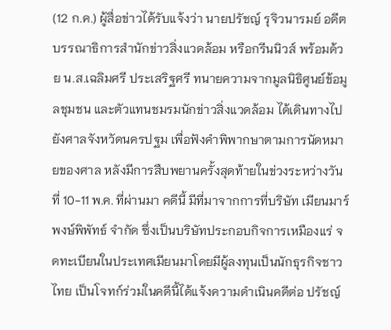(12 ก.ค.) ผู้สื่อข่าวได้รับแจ้งว่า นายปรัชญ์ รุจิวนารมย์ อดีตบรรณาธิการสำนักข่าวสิ่งแวดล้อม หรือกรีนนิวส์ พร้อมด้วย น.ส.เฉลิมศรี ประเสริฐศรี ทนายความจากมูลนิธิศูนย์ข้อมูลชุมชน และตัวแทนชมรมนักข่าวสิ่งแวดล้อม ได้เดินทางไปยังศาลจังหวัดนครปฐม เพื่อฟังคำพิพากษาตามการนัดหมายของศาล หลังมีการสืบพยานครั้งสุดท้ายในข่วงระหว่างวันที่ 10-11 พ.ค. ที่ผ่านมา คดีนี้ มีที่มาจากการที่บริษัท เมียนมาร์ พงษ์พิพัทธ์ จำกัด ซึ่งเป็นบริษัทประกอบกิจการเหมืองแร่ จดทะเบียนในประเทศเมียนมาโดยมีผู้ลงทุนเป็นนักธุรกิจชาวไทย เป็นโจทก์ร่วมในคดีนี้ได้แจ้งความดำเนินคดีต่อ ปรัชญ์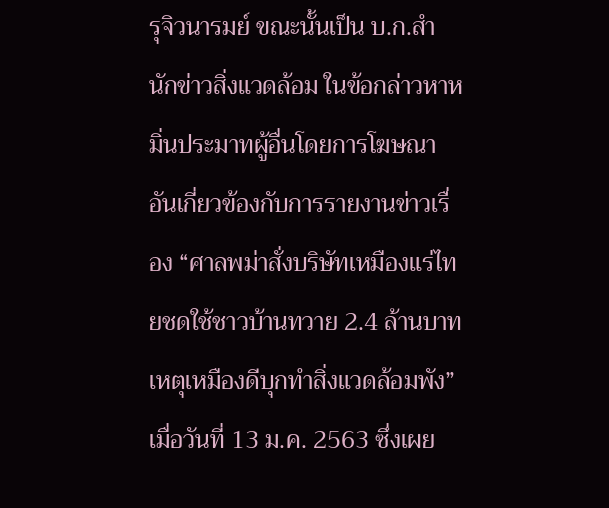รุจิวนารมย์ ขณะนั้นเป็น บ.ก.สำนักข่าวสิ่งแวดล้อม ในข้อกล่าวหาหมิ่นประมาทผู้อื่นโดยการโฆษณา อันเกี่ยวข้องกับการรายงานข่าวเรื่อง “ศาลพม่าสั่งบริษัทเหมืองแร่ไทยชดใช้ชาวบ้านทวาย 2.4 ล้านบาท เหตุเหมืองดีบุกทำสิ่งแวดล้อมพัง” เมื่อวันที่ 13 ม.ค. 2563 ซึ่งเผย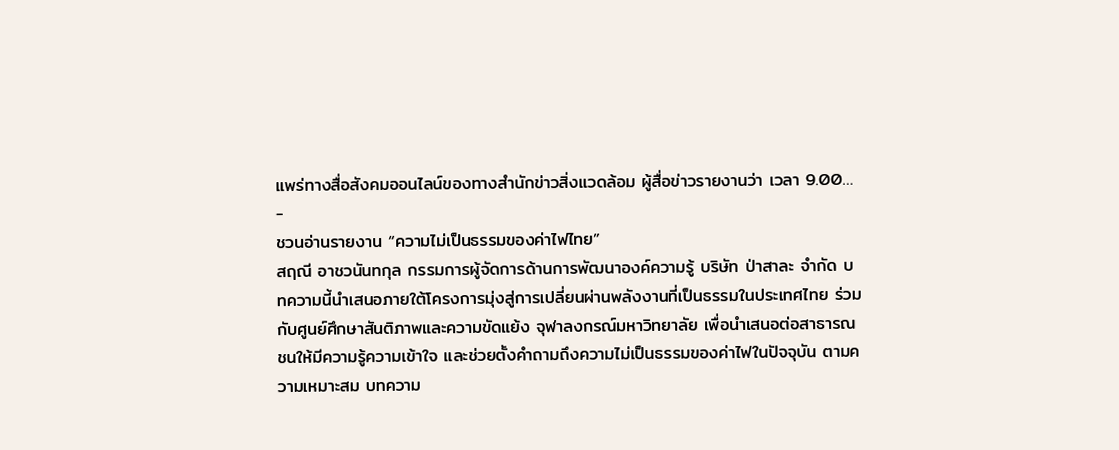แพร่ทางสื่อสังคมออนไลน์ของทางสำนักข่าวสิ่งแวดล้อม ผู้สื่อข่าวรายงานว่า เวลา 9.00…
-
ชวนอ่านรายงาน “ความไม่เป็นธรรมของค่าไฟไทย”
สฤณี อาชวนันทกุล กรรมการผู้จัดการด้านการพัฒนาองค์ความรู้ บริษัท ป่าสาละ จำกัด บทความนี้นำเสนอภายใต้โครงการมุ่งสู่การเปลี่ยนผ่านพลังงานที่เป็นธรรมในประเทศไทย ร่วมกับศูนย์ศึกษาสันติภาพและความขัดแย้ง จุฬาลงกรณ์มหาวิทยาลัย เพื่อนำเสนอต่อสาธารณชนให้มีความรู้ความเข้าใจ และช่วยตั้งคำถามถึงความไม่เป็นธรรมของค่าไฟในปัจจุบัน ตามความเหมาะสม บทความ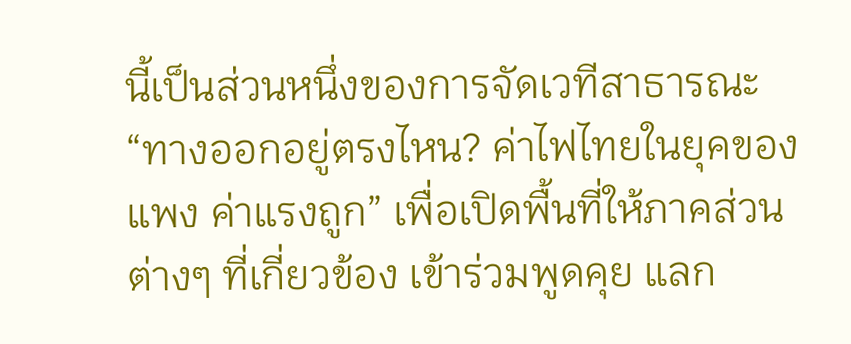นี้เป็นส่วนหนึ่งของการจัดเวทีสาธารณะ “ทางออกอยู่ตรงไหน? ค่าไฟไทยในยุคของแพง ค่าแรงถูก” เพื่อเปิดพื้นที่ให้ภาคส่วนต่างๆ ที่เกี่ยวข้อง เข้าร่วมพูดคุย แลก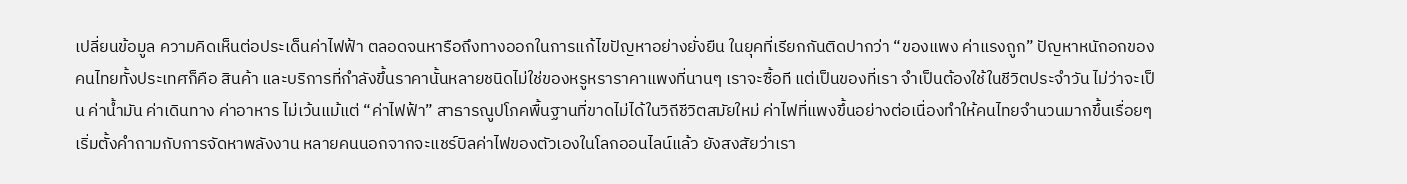เปลี่ยนข้อมูล ความคิดเห็นต่อประเด็นค่าไฟฟ้า ตลอดจนหารือถึงทางออกในการแก้ไขปัญหาอย่างยั่งยืน ในยุคที่เรียกกันติดปากว่า “ของแพง ค่าแรงถูก” ปัญหาหนักอกของคนไทยทั้งประเทศก็คือ สินค้า และบริการที่กำลังขึ้นราคานั้นหลายชนิดไม่ใช่ของหรูหราราคาแพงที่นานๆ เราจะซื้อที แต่เป็นของที่เรา จำเป็นต้องใช้ในชีวิตประจำวัน ไม่ว่าจะเป็น ค่าน้ำมัน ค่าเดินทาง ค่าอาหาร ไม่เว้นแม้แต่ “ค่าไฟฟ้า” สาธารณูปโภคพื้นฐานที่ขาดไม่ได้ในวิถีชีวิตสมัยใหม่ ค่าไฟที่แพงขึ้นอย่างต่อเนื่องทำให้คนไทยจำนวนมากขึ้นเรื่อยๆ เริ่มตั้งคำถามกับการจัดหาพลังงาน หลายคนนอกจากจะแชร์บิลค่าไฟของตัวเองในโลกออนไลน์แล้ว ยังสงสัยว่าเรา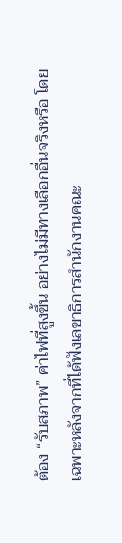ต้อง “รับสภาพ” ค่าไฟที่สูงขึ้น อย่างไม่มีทางเลือกอื่นจริงหรือ โดยเฉพาะหลังจากที่ได้ฟังเลขาธิการสำนักงานคณะ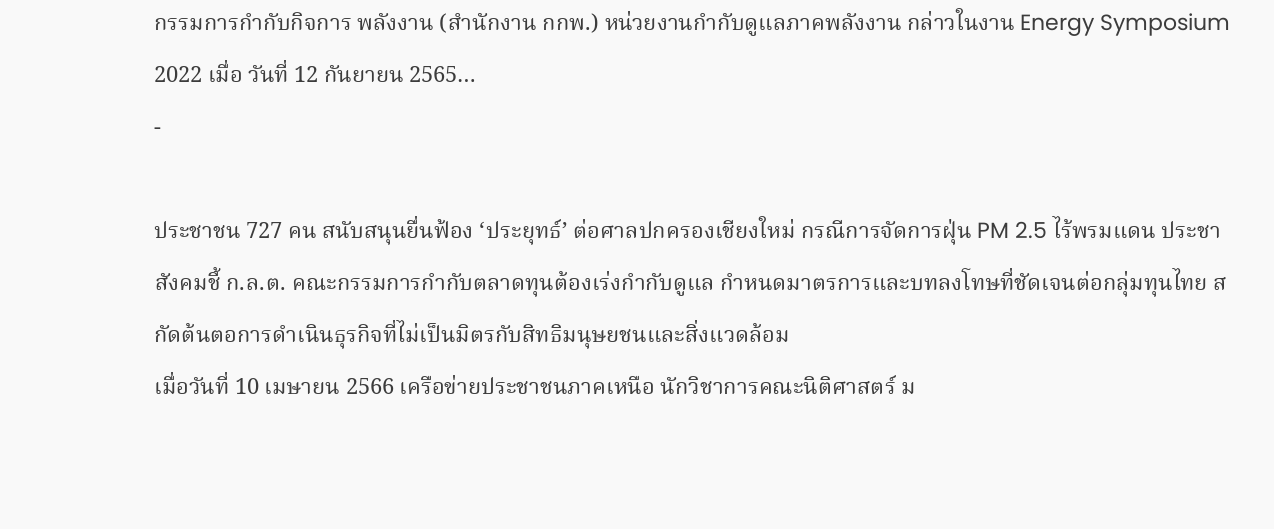กรรมการกำกับกิจการ พลังงาน (สำนักงาน กกพ.) หน่วยงานกำกับดูแลภาคพลังงาน กล่าวในงาน Energy Symposium 2022 เมื่อ วันที่ 12 กันยายน 2565…
-

ประชาชน 727 คน สนับสนุนยื่นฟ้อง ‘ประยุทธ์’ ต่อศาลปกครองเชียงใหม่ กรณีการจัดการฝุ่น PM 2.5 ไร้พรมแดน ประชาสังคมชี้ ก.ล.ต. คณะกรรมการกำกับตลาดทุนต้องเร่งกำกับดูแล กำหนดมาตรการและบทลงโทษที่ชัดเจนต่อกลุ่มทุนไทย สกัดต้นตอการดำเนินธุรกิจที่ไม่เป็นมิตรกับสิทธิมนุษยชนและสิ่งแวดล้อม
เมื่อวันที่ 10 เมษายน 2566 เครือข่ายประชาชนภาคเหนือ นักวิชาการคณะนิติศาสตร์ ม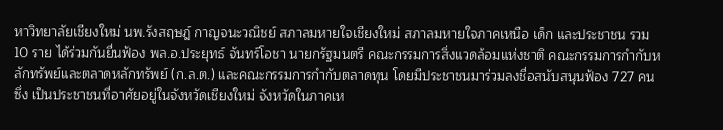หาวิทยาลัยเชียงใหม่ นพ.รังสฤษฎ์ กาญจนะวณิชย์ สภาลมหายใจเชียงใหม่ สภาลมหายใจภาคเหนือ เด็ก และประชาชน รวม 10 ราย ได้ร่วมกันยื่นฟ้อง พล.อ.ประยุทธ์ จันทร์โอชา นายกรัฐมนตรี คณะกรรมการสิ่งแวดล้อมแห่งชาติ คณะกรรมการกำกับหลักทรัพย์และตลาดหลักทรัพย์ (ก.ล.ต.) และคณะกรรมการกำกับตลาดทุน โดยมีประชาชนมาร่วมลงชื่อสนับสนุนฟ้อง 727 คน ซึ่ง เป็นประชาชนที่อาศัยอยู่ในจังหวัดเชียงใหม่ จังหวัดในภาคเห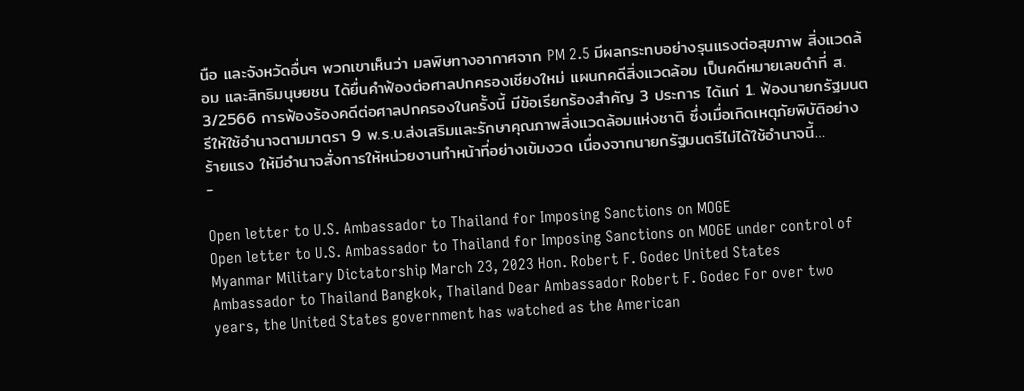นือ และจังหวัดอื่นๆ พวกเขาเห็นว่า มลพิษทางอากาศจาก PM 2.5 มีผลกระทบอย่างรุนแรงต่อสุขภาพ สิ่งแวดล้อม และสิทธิมนุษยชน ได้ยื่นคำฟ้องต่อศาลปกครองเชียงใหม่ แผนกคดีสิ่งแวดล้อม เป็นคดีหมายเลขดำที่ ส. 3/2566 การฟ้องร้องคดีต่อศาลปกครองในครั้งนี้ มีข้อเรียกร้องสำคัญ 3 ประการ ได้แก่ 1. ฟ้องนายกรัฐมนตรีให้ใช้อำนาจตามมาตรา 9 พ.ร.บ.ส่งเสริมและรักษาคุณภาพสิ่งแวดล้อมแห่งชาติ ซึ่งเมื่อเกิดเหตุภัยพิบัติอย่างร้ายแรง ให้มีอำนาจสั่งการให้หน่วยงานทำหน้าที่อย่างเข้มงวด เนื่องจากนายกรัฐมนตรีไม่ได้ใช้อำนาจนี้…
-

Open letter to U.S. Ambassador to Thailand for Imposing Sanctions on MOGE
Open letter to U.S. Ambassador to Thailand for Imposing Sanctions on MOGE under control of Myanmar Military Dictatorship March 23, 2023 Hon. Robert F. Godec United States Ambassador to Thailand Bangkok, Thailand Dear Ambassador Robert F. Godec For over two years, the United States government has watched as the American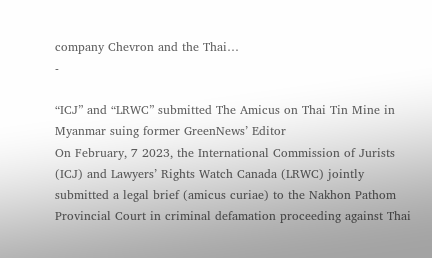company Chevron and the Thai…
-

“ICJ” and “LRWC” submitted The Amicus on Thai Tin Mine in Myanmar suing former GreenNews’ Editor
On February, 7 2023, the International Commission of Jurists (ICJ) and Lawyers’ Rights Watch Canada (LRWC) jointly submitted a legal brief (amicus curiae) to the Nakhon Pathom Provincial Court in criminal defamation proceeding against Thai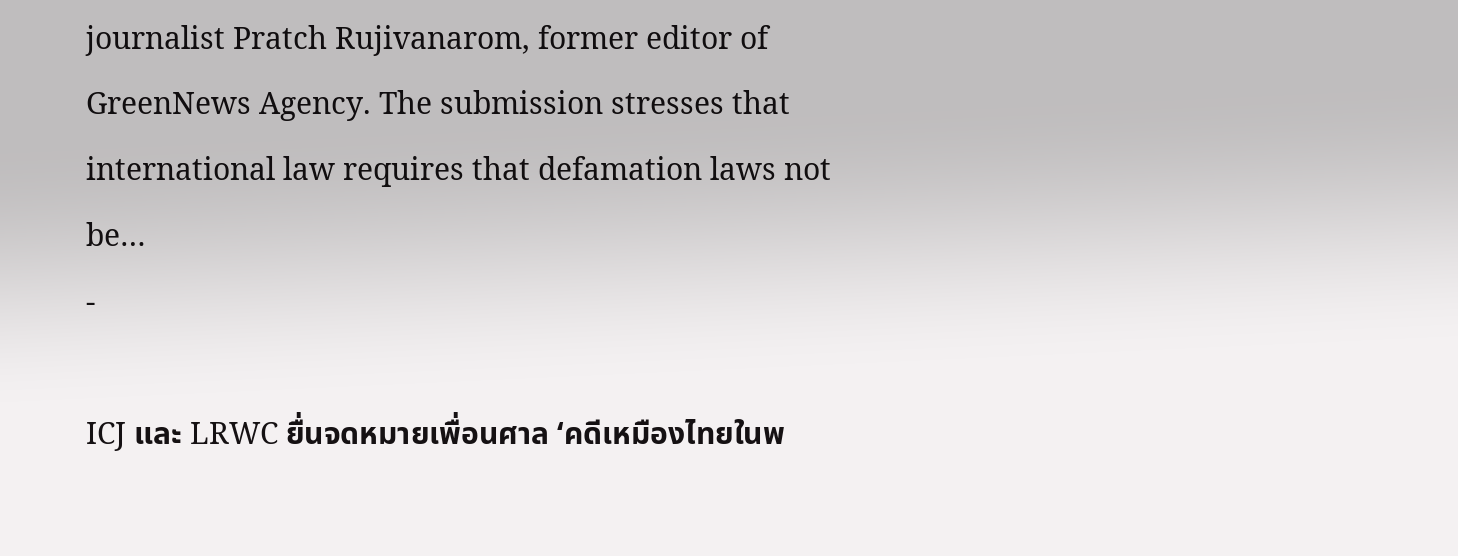journalist Pratch Rujivanarom, former editor of GreenNews Agency. The submission stresses that international law requires that defamation laws not be…
-

ICJ และ LRWC ยื่นจดหมายเพื่อนศาล ‘คดีเหมืองไทยในพ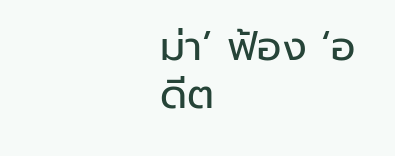ม่า’ ฟ้อง ‘อดีต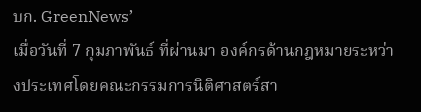บก. GreenNews’
เมื่อวันที่ 7 กุมภาพันธ์ ที่ผ่านมา องค์กรด้านกฎหมายระหว่างประเทศโดยคณะกรรมการนิติศาสตร์สา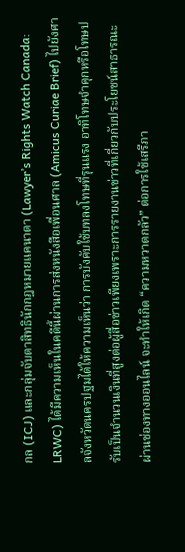กล (ICJ) และกลุ่มจับตาสิทธินักกฎหมายแคนาดา (Lawyer’s Rights Watch Canada: LRWC) ได้มีความเห็นในคดีนี้ผ่านการส่งหนังสือเพื่อนศาล (Amicus Curiae Brief) ไปยังศาลจังหวัดนครปฐมได้ให้ความเห็นว่า การบังคับใช้บทลงโทษที่รุนแรง อาทิโทษจำคุกหรือโทษปรับเป็นจำนวนเงินที่สูงต่อผู้สื่อข่าวเพียงเพราะการรายงานข่าวที่เกี่ยวกับประโยชน์สาธารณะผ่านช่องทางออนไลน์ จะทำให้เกิด “ความหวาดกลัว” ต่อการใช้เสรีภา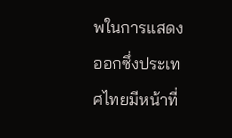พในการแสดงออกซึ่งประเทศไทยมีหน้าที่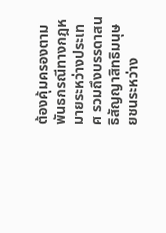ต้องคุ้มครองตามพันธกรณีทางกฎหมายระหว่างประเทศ รวมถึงบรรดาสนธิสัญญาสิทธิมนุษยชนระหว่าง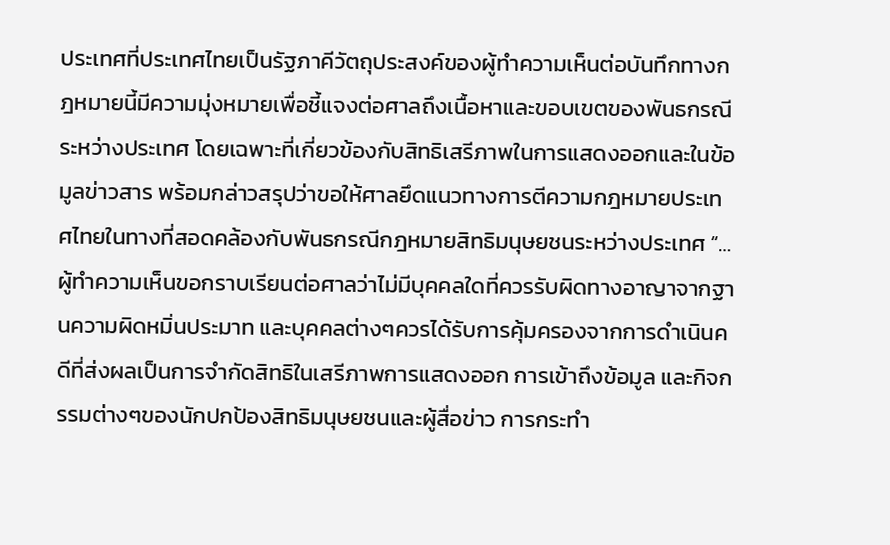ประเทศที่ประเทศไทยเป็นรัฐภาคีวัตถุประสงค์ของผู้ทำความเห็นต่อบันทึกทางกฎหมายนี้มีความมุ่งหมายเพื่อชี้แจงต่อศาลถึงเนื้อหาและขอบเขตของพันธกรณีระหว่างประเทศ โดยเฉพาะที่เกี่ยวข้องกับสิทธิเสรีภาพในการแสดงออกและในข้อมูลข่าวสาร พร้อมกล่าวสรุปว่าขอให้ศาลยึดแนวทางการตีความกฎหมายประเทศไทยในทางที่สอดคล้องกับพันธกรณีกฎหมายสิทธิมนุษยชนระหว่างประเทศ “…ผู้ทำความเห็นขอกราบเรียนต่อศาลว่าไม่มีบุคคลใดที่ควรรับผิดทางอาญาจากฐานความผิดหมิ่นประมาท และบุคคลต่างๆควรได้รับการคุ้มครองจากการดำเนินคดีที่ส่งผลเป็นการจำกัดสิทธิในเสรีภาพการแสดงออก การเข้าถึงข้อมูล และกิจกรรมต่างๆของนักปกป้องสิทธิมนุษยชนและผู้สื่อข่าว การกระทำ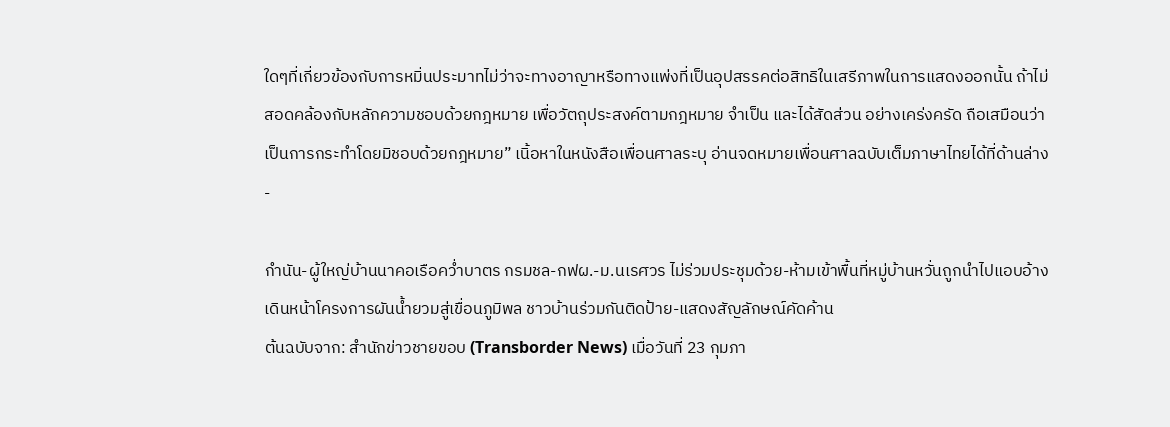ใดๆที่เกี่ยวข้องกับการหมิ่นประมาทไม่ว่าจะทางอาญาหรือทางแพ่งที่เป็นอุปสรรคต่อสิทธิในเสรีภาพในการแสดงออกนั้น ถ้าไม่สอดคล้องกับหลักความชอบด้วยกฎหมาย เพื่อวัตถุประสงค์ตามกฎหมาย จำเป็น และได้สัดส่วน อย่างเคร่งครัด ถือเสมือนว่าเป็นการกระทำโดยมิชอบด้วยกฎหมาย” เนิ้อหาในหนังสือเพื่อนศาลระบุ อ่านจดหมายเพื่อนศาลฉบับเต็มภาษาไทยได้ที่ด้านล่าง
-

กำนัน-ผู้ใหญ่บ้านนาคอเรือคว่ำบาตร กรมชล-กฟผ.-ม.นเรศวร ไม่ร่วมประชุมด้วย-ห้ามเข้าพื้นที่หมู่บ้านหวั่นถูกนำไปแอบอ้างเดินหน้าโครงการผันน้ำยวมสู่เขื่อนภูมิพล ชาวบ้านร่วมกันติดป้าย-แสดงสัญลักษณ์คัดค้าน
ต้นฉบับจาก: สำนักข่าวชายขอบ (Transborder News) เมื่อวันที่ 23 กุมภา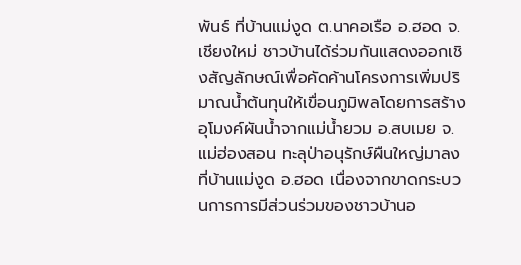พันธ์ ที่บ้านแม่งูด ต.นาคอเรือ อ.ฮอด จ.เชียงใหม่ ชาวบ้านได้ร่วมกันแสดงออกเชิงสัญลักษณ์เพื่อคัดค้านโครงการเพิ่มปริมาณน้ำต้นทุนให้เขื่อนภูมิพลโดยการสร้างอุโมงค์ผันน้ำจากแม่น้ำยวม อ.สบเมย จ.แม่ฮ่องสอน ทะลุป่าอนุรักษ์ผืนใหญ่มาลงที่บ้านแม่งูด อ.ฮอด เนื่องจากขาดกระบวนการการมีส่วนร่วมของชาวบ้านอ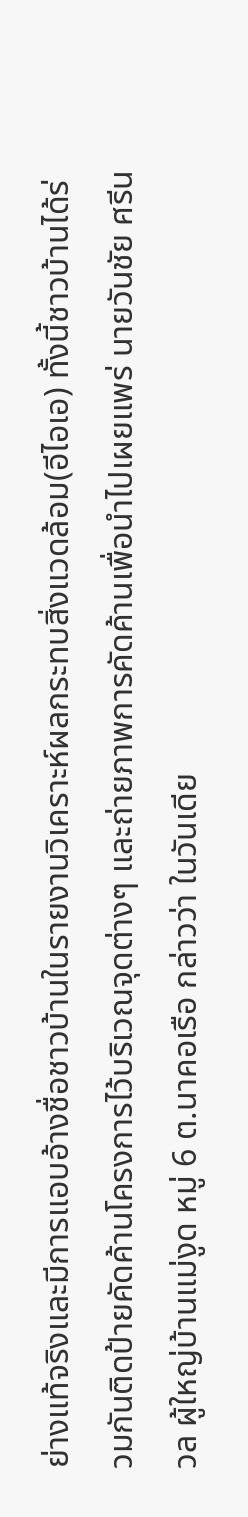ย่างแท้จริงและมีการแอบอ้างชื่อชาวบ้านในรายงานวิเคราะห์ผลกระทบสิ่งแวดล้อม(อีไอเอ) ทั้งนี้ชาวบ้านได้ร่วมกันติดป้ายคัดค้านโครงการไว้บริเวณจุดต่างๆ และถ่ายภาพการคัดค้านเพื่อนำไปเผยแพร่ นายวันชัย ศรีนวล ผู้ใหญ่บ้านแม่งูด หมู่ 6 ต.นาคอเรือ กล่าวว่า ในวันเดีย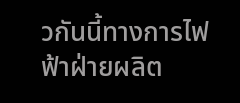วกันนี้ทางการไฟฟ้าฝ่ายผลิต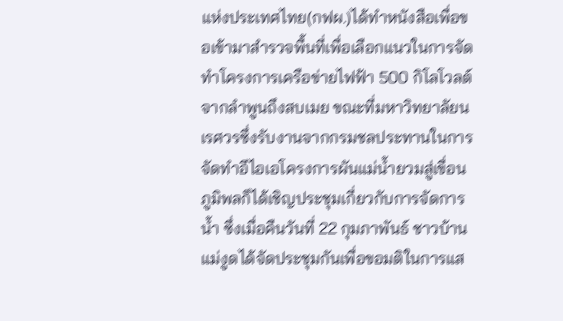แห่งประเทศไทย(กฟผ.)ได้ทำหนังสือเพื่อขอเข้ามาสำรวจพื้นที่เพื่อเลือกแนวในการจัดทำโครงการเครือข่ายไฟฟ้า 500 กิโลโวลต์จากลำพูนถึงสบเมย ขณะที่มหาวิทยาลัยนเรศวรซึ่งรับงานจากกรมชลประทานในการจัดทำอีไอเอโครงการผันแม่น้ำยวมสู่เขื่อนภูมิพลก็ได้เชิญประชุมเกี่ยวกับการจัดการน้ำ ซึ่งเมื่อคืนวันที่ 22 กุมภาพันธ์ ชาวบ้านแม่งูดได้จัดประชุมกันเพื่อขอมติในการแส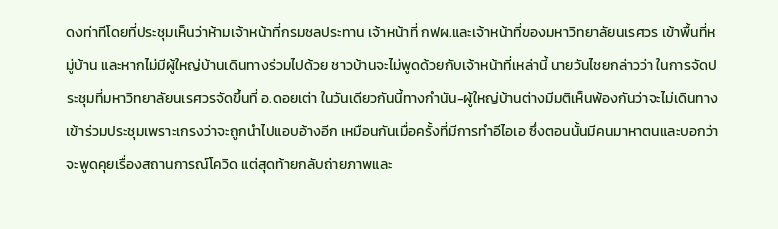ดงท่าทีโดยที่ประชุมเห็นว่าห้ามเจ้าหน้าที่กรมชลประทาน เจ้าหน้าที่ กฟผ.และเจ้าหน้าที่ของมหาวิทยาลัยนเรศวร เข้าพื้นที่หมู่บ้าน และหากไม่มีผู้ใหญ่บ้านเดินทางร่วมไปด้วย ชาวบ้านจะไม่พูดด้วยกับเจ้าหน้าที่เหล่านี้ นายวันไชยกล่าวว่า ในการจัดประชุมที่มหาวิทยาลัยนเรศวรจัดขึ้นที่ อ.ดอยเต่า ในวันเดียวกันนี้ทางกำนัน-ผู้ใหญ่บ้านต่างมีมติเห็นพ้องกันว่าจะไม่เดินทางเข้าร่วมประชุมเพราะเกรงว่าจะถูกนำไปแอบอ้างอีก เหมือนกันเมื่อครั้งที่มีการทำอีไอเอ ซึ่งตอนนั้นมีคนมาหาตนและบอกว่าจะพูดคุยเรื่องสถานการณ์โควิด แต่สุดท้ายกลับถ่ายภาพและ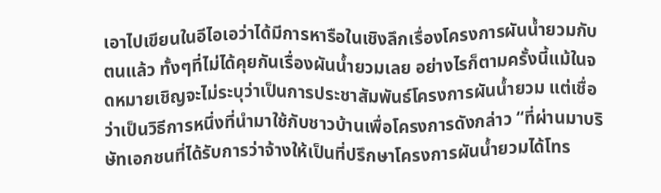เอาไปเขียนในอีไอเอว่าได้มีการหารือในเชิงลึกเรื่องโครงการผันน้ำยวมกับตนแล้ว ทั้งๆที่ไม่ได้คุยกันเรื่องผันน้ำยวมเลย อย่างไรก็ตามครั้งนี้แม้ในจดหมายเชิญจะไม่ระบุว่าเป็นการประชาสัมพันธ์โครงการผันน้ำยวม แต่เชื่อว่าเป็นวิธีการหนึ่งที่นำมาใช้กับชาวบ้านเพื่อโครงการดังกล่าว “ที่ผ่านมาบริษัทเอกชนที่ได้รับการว่าจ้างให้เป็นที่ปรึกษาโครงการผันน้ำยวมได้โทร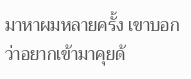มาหาผมหลายครั้ง เขาบอกว่าอยากเข้ามาคุยด้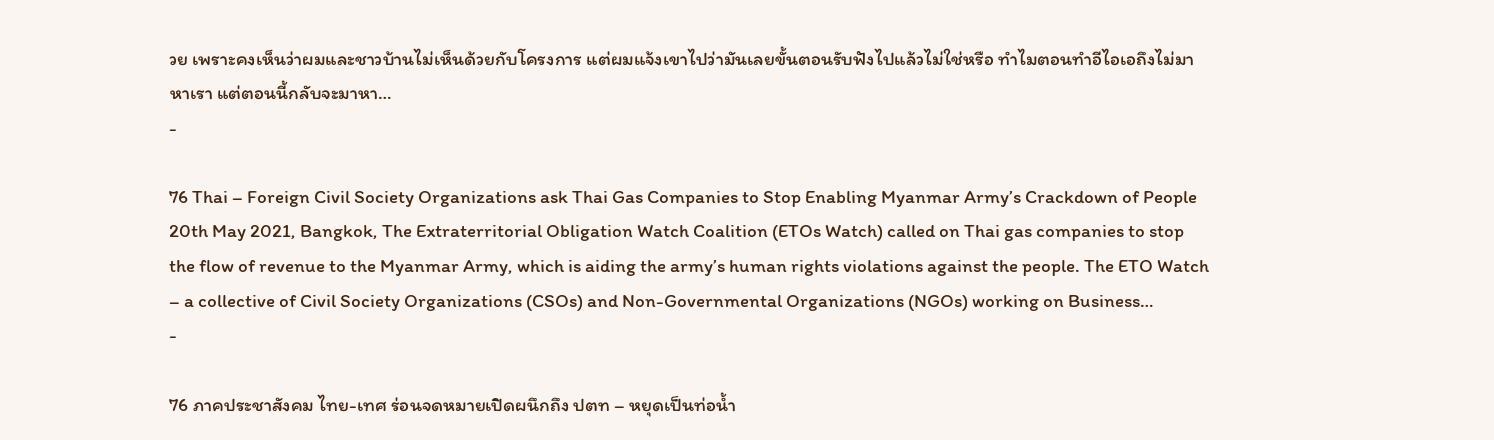วย เพราะคงเห็นว่าผมและชาวบ้านไม่เห็นด้วยกับโครงการ แต่ผมแจ้งเขาไปว่ามันเลยขั้นตอนรับฟังไปแล้วไม่ใช่หรือ ทำไมตอนทำอีไอเอถึงไม่มาหาเรา แต่ตอนนี้กลับจะมาหา…
-

76 Thai – Foreign Civil Society Organizations ask Thai Gas Companies to Stop Enabling Myanmar Army’s Crackdown of People
20th May 2021, Bangkok, The Extraterritorial Obligation Watch Coalition (ETOs Watch) called on Thai gas companies to stop the flow of revenue to the Myanmar Army, which is aiding the army’s human rights violations against the people. The ETO Watch – a collective of Civil Society Organizations (CSOs) and Non-Governmental Organizations (NGOs) working on Business…
-

76 ภาคประชาสังคม ไทย-เทศ ร่อนจดหมายเปิดผนึกถึง ปตท – หยุดเป็นท่อน้ำ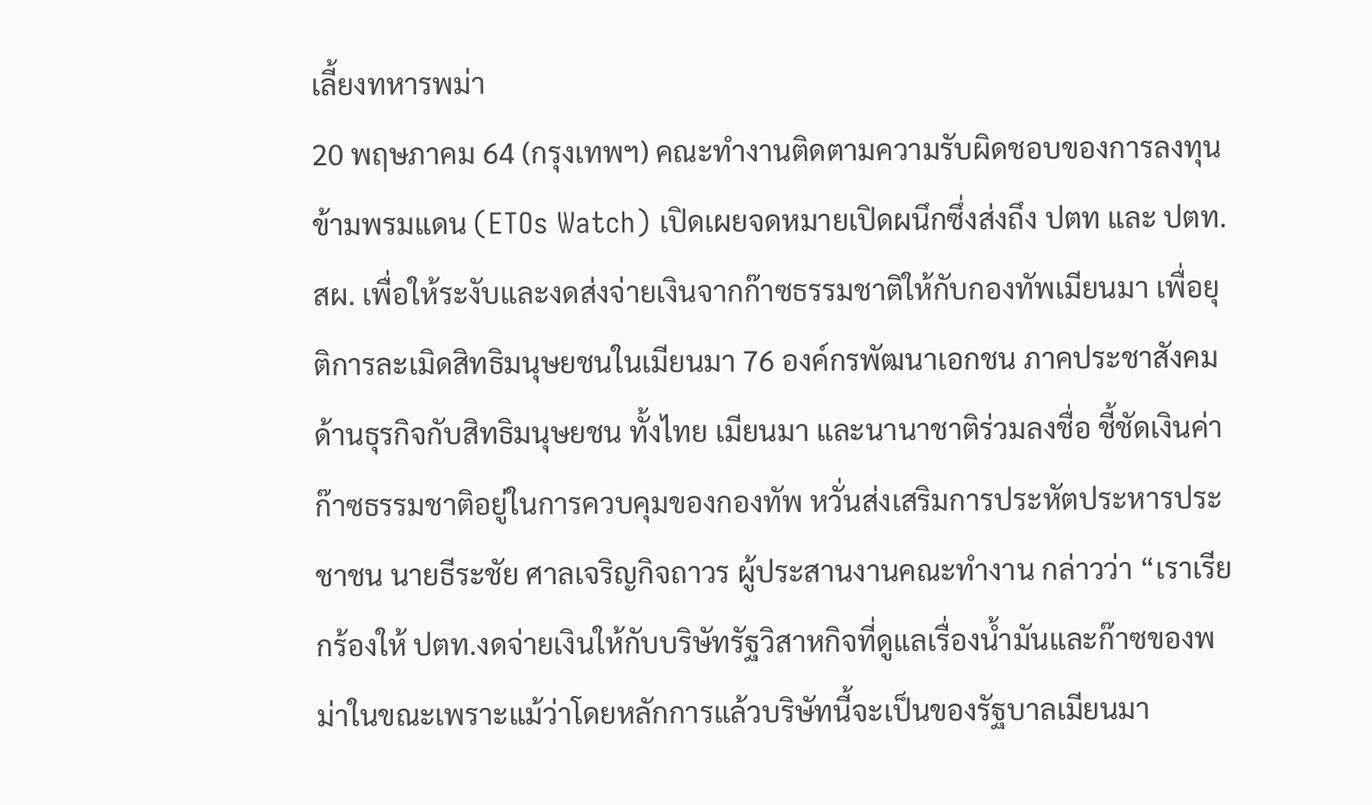เลี้ยงทหารพม่า
20 พฤษภาคม 64 (กรุงเทพฯ) คณะทำงานติดตามความรับผิดชอบของการลงทุนข้ามพรมแดน (ETOs Watch) เปิดเผยจดหมายเปิดผนึกซึ่งส่งถึง ปตท และ ปตท.สผ. เพื่อให้ระงับและงดส่งจ่ายเงินจากก๊าซธรรมชาติให้กับกองทัพเมียนมา เพื่อยุติการละเมิดสิทธิมนุษยชนในเมียนมา 76 องค์กรพัฒนาเอกชน ภาคประชาสังคมด้านธุรกิจกับสิทธิมนุษยชน ทั้งไทย เมียนมา และนานาชาติร่วมลงชื่อ ชี้ชัดเงินค่าก๊าซธรรมชาติอยู่ในการควบคุมของกองทัพ หวั่นส่งเสริมการประหัตประหารประชาชน นายธีระชัย ศาลเจริญกิจถาวร ผู้ประสานงานคณะทำงาน กล่าวว่า “เราเรียกร้องให้ ปตท.งดจ่ายเงินให้กับบริษัทรัฐวิสาหกิจที่ดูแลเรื่องน้ำมันและก๊าซของพม่าในขณะเพราะแม้ว่าโดยหลักการแล้วบริษัทนี้จะเป็นของรัฐบาลเมียนมา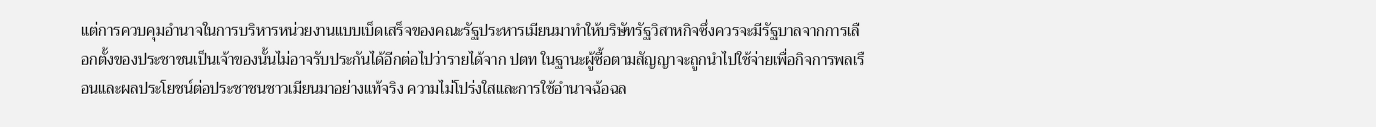แต่การควบคุมอำนาจในการบริหารหน่วยงานแบบเบ็ดเสร็จของคณะรัฐประหารเมียนมาทำให้บริษัทรัฐวิสาหกิจซึ่งควรจะมีรัฐบาลจากการเลือกตั้งของประชาชนเป็นเจ้าของนั้นไม่อาจรับประกันได้อีกต่อไปว่ารายได้จาก ปตท ในฐานะผู้ซื้อตามสัญญาจะถูกนำไปใช้จ่ายเพื่อกิจการพลเรือนและผลประโยชน์ต่อประชาชนชาวเมียนมาอย่างแท้จริง ความไม่โปร่งใสและการใช้อำนาจฉ้อฉล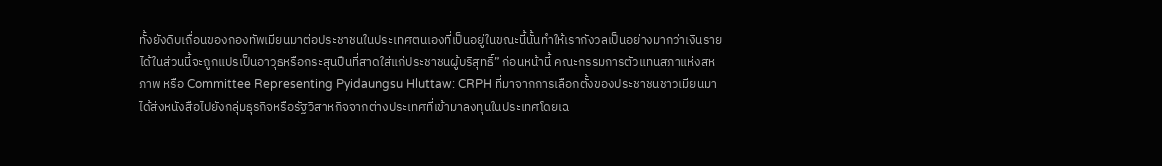ทั้งยังดิบเถื่อนของกองทัพเมียนมาต่อประชาชนในประเทศตนเองที่เป็นอยู่ในขณะนี้นั้นทำให้เรากังวลเป็นอย่างมากว่าเงินรายได้ในส่วนนี้จะถูกแปรเป็นอาวุธหรือกระสุนปืนที่สาดใส่แก่ประชาชนผู้บริสุทธิ์” ก่อนหน้านี้ คณะกรรมการตัวแทนสภาแห่งสหภาพ หรือ Committee Representing Pyidaungsu Hluttaw: CRPH ที่มาจากการเลือกตั้งของประชาชนชาวเมียนมา ได้ส่งหนังสือไปยังกลุ่มธุรกิจหรือรัฐวิสาหกิจจากต่างประเทศที่เข้ามาลงทุนในประเทศโดยเฉ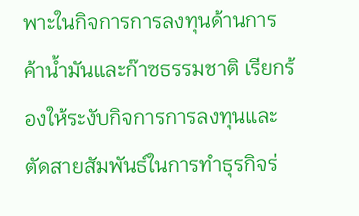พาะในกิจการการลงทุนด้านการค้าน้ำมันและก๊าซธรรมชาติ เรียกร้องให้ระงับกิจการการลงทุนและตัดสายสัมพันธ์ในการทำธุรกิจร่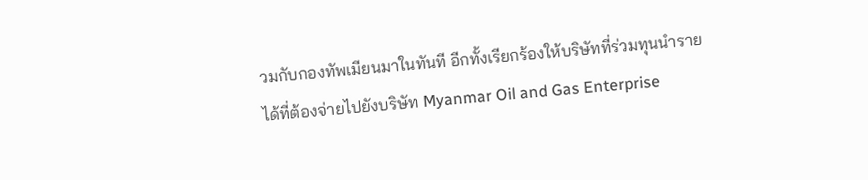วมกับกองทัพเมียนมาในทันที อีกทั้งเรียกร้องให้บริษัทที่ร่วมทุนนำรายได้ที่ต้องจ่ายไปยังบริษัท Myanmar Oil and Gas Enterprise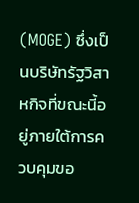(MOGE) ซึ่งเป็นบริษัทรัฐวิสาหกิจที่ขณะนี้อยู่ภายใต้การควบคุมขอ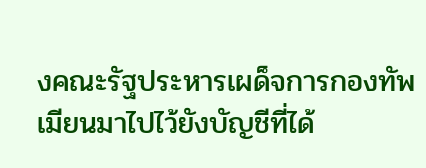งคณะรัฐประหารเผด็จการกองทัพเมียนมาไปไว้ยังบัญชีที่ได้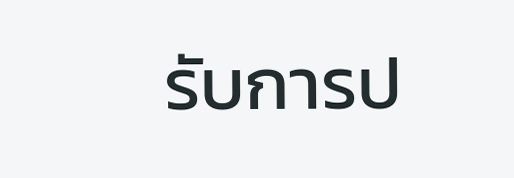รับการป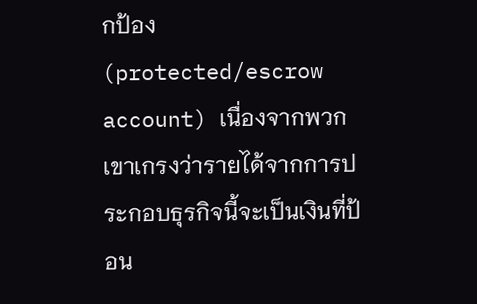กป้อง (protected/escrow account) เนื่องจากพวกเขาเกรงว่ารายได้จากการประกอบธุรกิจนี้จะเป็นเงินที่ป้อน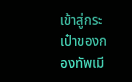เข้าสู่กระเป๋าของกองทัพเมี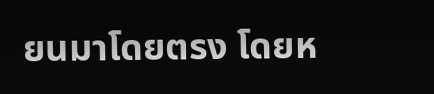ยนมาโดยตรง โดยห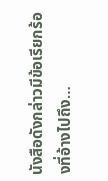นังสือดังกล่าวมีข้อเรียกร้องที่อ้างไปถึง…